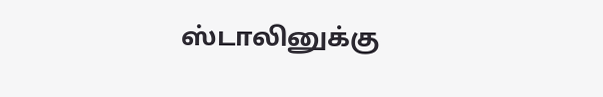ஸ்டாலினுக்கு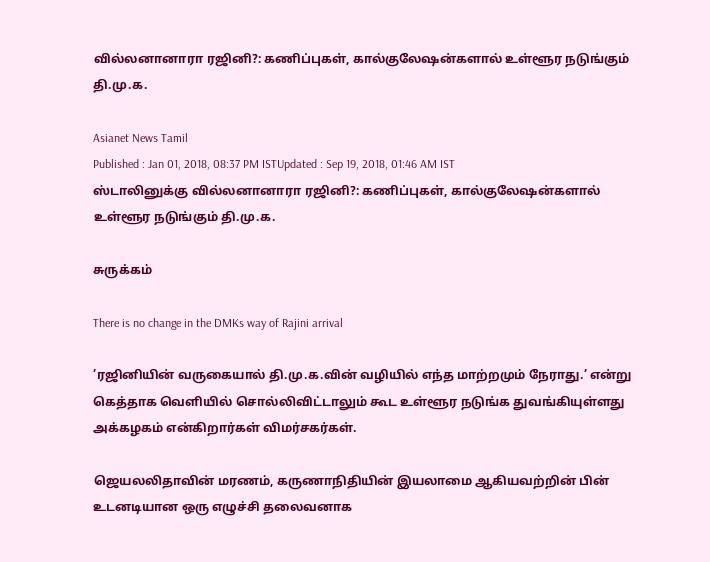வில்லனானாரா ரஜினி?: கணிப்புகள், கால்குலேஷன்களால் உள்ளூர நடுங்கும் தி.மு.க.

Asianet News Tamil
Published : Jan 01, 2018, 08:37 PM ISTUpdated : Sep 19, 2018, 01:46 AM IST
ஸ்டாலினுக்கு வில்லனானாரா ரஜினி?: கணிப்புகள், கால்குலேஷன்களால் உள்ளூர நடுங்கும் தி.மு.க.

சுருக்கம்

There is no change in the DMKs way of Rajini arrival

’ரஜினியின் வருகையால் தி.மு.க.வின் வழியில் எந்த மாற்றமும் நேராது.’ என்று கெத்தாக வெளியில் சொல்லிவிட்டாலும் கூட உள்ளூர நடுங்க துவங்கியுள்ளது அக்கழகம் என்கிறார்கள் விமர்சகர்கள்.

ஜெயலலிதாவின் மரணம், கருணாநிதியின் இயலாமை ஆகியவற்றின் பின் உடனடியான ஒரு எழுச்சி தலைவனாக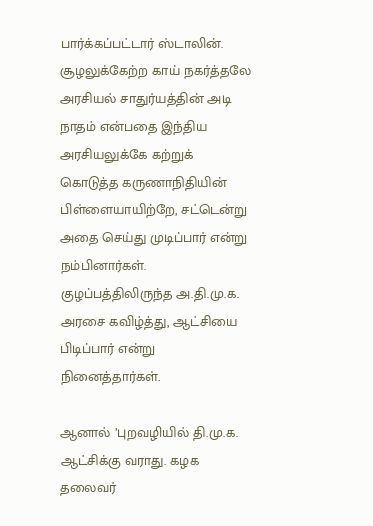பார்க்கப்பட்டார் ஸ்டாலின். சூழலுக்கேற்ற காய் நகர்த்தலே அரசியல் சாதுர்யத்தின் அடி நாதம் என்பதை இந்திய அரசியலுக்கே கற்றுக் கொடுத்த கருணாநிதியின் பிள்ளையாயிற்றே, சட்டென்று அதை செய்து முடிப்பார் என்று நம்பினார்கள். குழப்பத்திலிருந்த அ.தி.மு.க. அரசை கவிழ்த்து, ஆட்சியை பிடிப்பார் என்று நினைத்தார்கள்.

ஆனால் ’புறவழியில் தி.மு.க. ஆட்சிக்கு வராது. கழக தலைவர்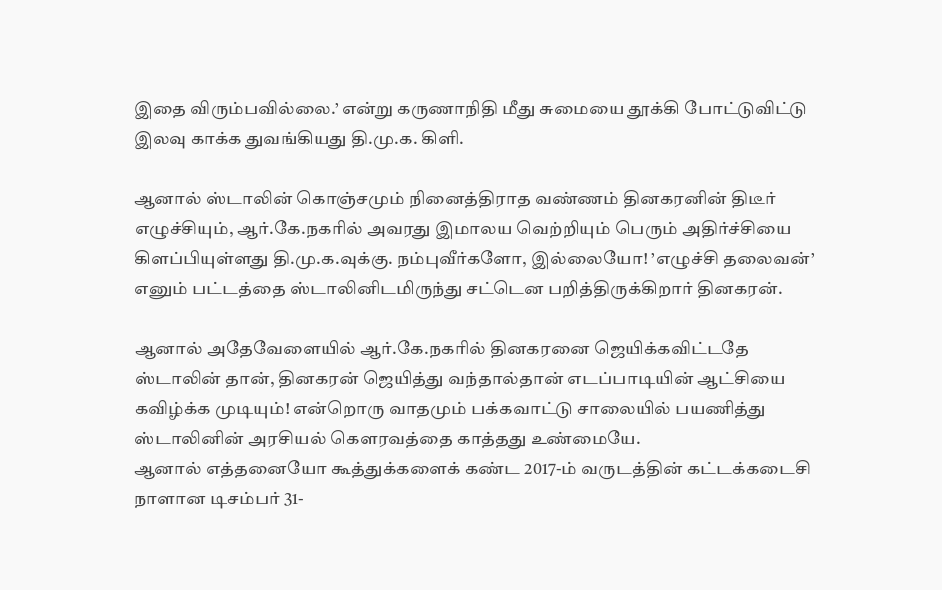இதை விரும்பவில்லை.’ என்று கருணாநிதி மீது சுமையை தூக்கி போட்டுவிட்டு இலவு காக்க துவங்கியது தி.மு.க. கிளி.

ஆனால் ஸ்டாலின் கொஞ்சமும் நினைத்திராத வண்ணம் தினகரனின் திடீர் எழுச்சியும், ஆர்.கே.நகரில் அவரது இமாலய வெற்றியும் பெரும் அதிர்ச்சியை கிளப்பியுள்ளது தி.மு.க.வுக்கு. நம்புவீர்களோ, இல்லையோ! ’எழுச்சி தலைவன்’ எனும் பட்டத்தை ஸ்டாலினிடமிருந்து சட்டென பறித்திருக்கிறார் தினகரன்.

ஆனால் அதேவேளையில் ஆர்.கே.நகரில் தினகரனை ஜெயிக்கவிட்டதே ஸ்டாலின் தான், தினகரன் ஜெயித்து வந்தால்தான் எடப்பாடியின் ஆட்சியை கவிழ்க்க முடியும்! என்றொரு வாதமும் பக்கவாட்டு சாலையில் பயணித்து ஸ்டாலினின் அரசியல் கெளரவத்தை காத்தது உண்மையே.
ஆனால் எத்தனையோ கூத்துக்களைக் கண்ட 2017-ம் வருடத்தின் கட்டக்கடைசி நாளான டிசம்பர் 31-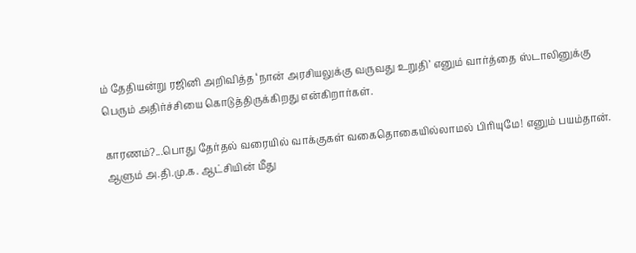ம் தேதியன்று ரஜினி அறிவித்த ‘நான் அரசியலுக்கு வருவது உறுதி’ எனும் வார்த்தை ஸ்டாலினுக்கு பெரும் அதிர்ச்சியை கொடுத்திருக்கிறது என்கிறார்கள்.

காரணம்?...பொது தேர்தல் வரையில் வாக்குகள் வகைதொகையில்லாமல் பிரியுமே! எனும் பயம்தான். ஆளும் அ.தி.மு.க. ஆட்சியின் மீது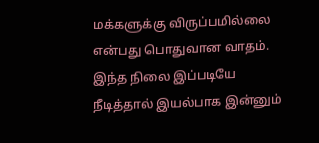மக்களுக்கு விருப்பமில்லை என்பது பொதுவான வாதம். இந்த நிலை இப்படியே நீடித்தால் இயல்பாக இன்னும்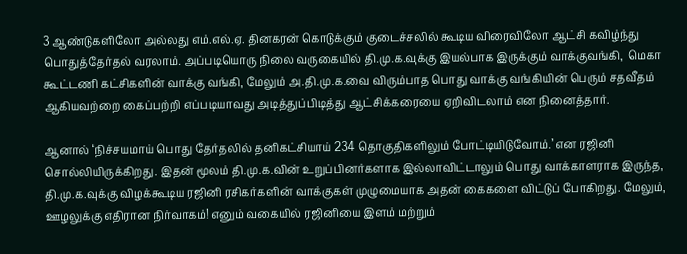3 ஆண்டுகளிலோ அல்லது எம்.எல்.ஏ. தினகரன் கொடுக்கும் குடைச்சலில் கூடிய விரைவிலோ ஆட்சி கவிழ்ந்து பொதுத்தேர்தல் வரலாம். அப்படியொரு நிலை வருகையில் தி.மு.க.வுக்கு இயல்பாக இருக்கும் வாக்குவங்கி,  மெகா கூட்டணி கட்சிகளின் வாக்கு வங்கி, மேலும் அ.தி.மு.க.வை விரும்பாத பொது வாக்கு வங்கியின் பெரும் சதவீதம் ஆகியவற்றை கைப்பற்றி எப்படியாவது அடித்துப்பிடித்து ஆட்சிக்கரையை ஏறிவிடலாம் என நினைத்தார்.

ஆனால் ‘நிச்சயமாய் பொது தேர்தலில் தனிகட்சியாய் 234 தொகுதிகளிலும் போட்டியிடுவோம்.’ என ரஜினி சொல்லியிருக்கிறது. இதன் மூலம் தி.மு.க.வின் உறுப்பினர்களாக இல்லாவிட்டாலும் பொது வாக்காளராக இருந்த, தி.மு.க.வுக்கு விழக்கூடிய ரஜினி ரசிகர்களின் வாக்குகள் முழுமையாக அதன் கைகளை விட்டுப் போகிறது. மேலும், ஊழலுக்கு எதிரான நிர்வாகம்! எனும் வகையில் ரஜினியை இளம் மற்றும்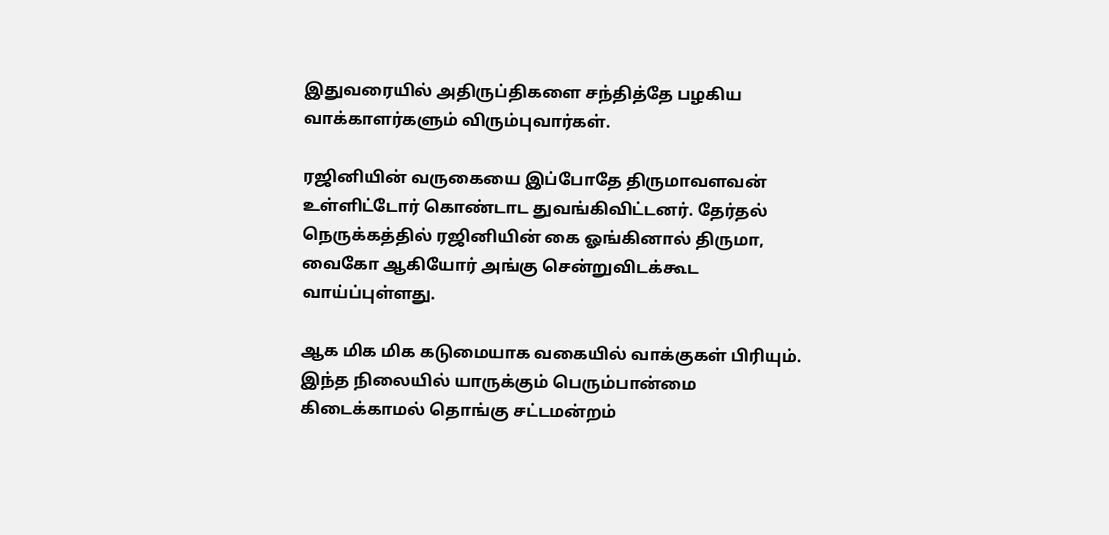இதுவரையில் அதிருப்திகளை சந்தித்தே பழகிய வாக்காளர்களும் விரும்புவார்கள்.

ரஜினியின் வருகையை இப்போதே திருமாவளவன் உள்ளிட்டோர் கொண்டாட துவங்கிவிட்டனர். தேர்தல் நெருக்கத்தில் ரஜினியின் கை ஓங்கினால் திருமா, வைகோ ஆகியோர் அங்கு சென்றுவிடக்கூட வாய்ப்புள்ளது.

ஆக மிக மிக கடுமையாக வகையில் வாக்குகள் பிரியும். இந்த நிலையில் யாருக்கும் பெரும்பான்மை கிடைக்காமல் தொங்கு சட்டமன்றம்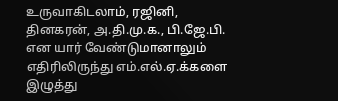உருவாகிடலாம், ரஜினி, தினகரன், அ.தி.மு.க., பி.ஜே.பி. என யார் வேண்டுமானாலும் எதிரிலிருந்து எம்.எல்.ஏ.க்களை இழுத்து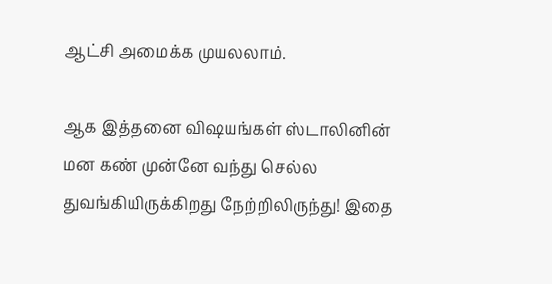ஆட்சி அமைக்க முயலலாம்.

ஆக இத்தனை விஷயங்கள் ஸ்டாலினின் மன கண் முன்னே வந்து செல்ல துவங்கியிருக்கிறது நேற்றிலிருந்து! இதை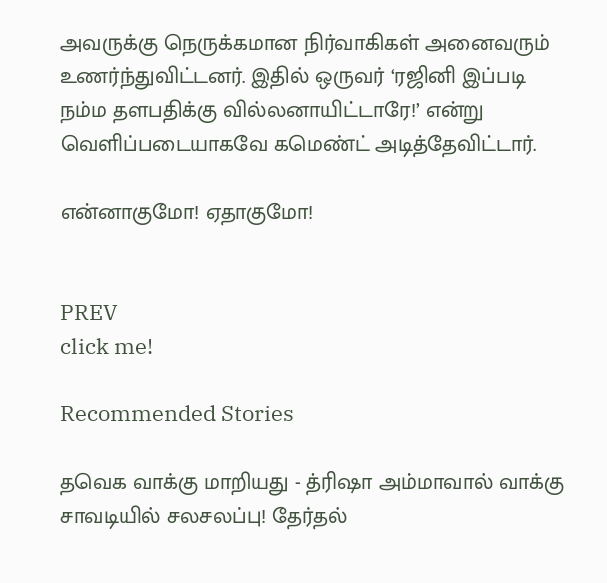அவருக்கு நெருக்கமான நிர்வாகிகள் அனைவரும் உணர்ந்துவிட்டனர். இதில் ஒருவர் ‘ரஜினி இப்படி நம்ம தளபதிக்கு வில்லனாயிட்டாரே!’ என்று வெளிப்படையாகவே கமெண்ட் அடித்தேவிட்டார்.

என்னாகுமோ! ஏதாகுமோ!


PREV
click me!

Recommended Stories

தவெக வாக்கு மாறியது - த்ரிஷா அம்மாவால் வாக்கு சாவடியில் சலசலப்பு! தேர்தல்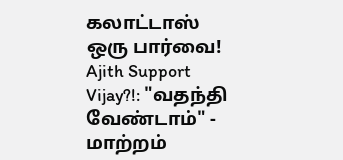கலாட்டாஸ் ஒரு பார்வை!
Ajith Support Vijay?!: "வதந்தி வேண்டாம்" - மாற்றம்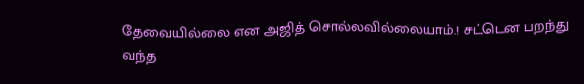தேவையில்லை என அஜித் சொல்லவில்லையாம்.! சட்டென பறந்து வந்த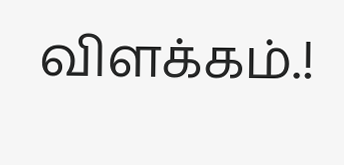விளக்கம்.!